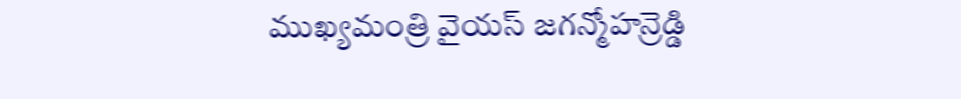ముఖ్యమంత్రి వైయస్ జగన్మోహన్రెడ్డి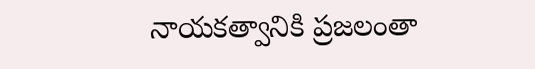నాయకత్వానికి ప్రజలంతా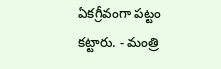ఏకగ్రీవంగా పట్టం కట్టారు. - మంత్రి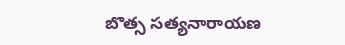బొత్స సత్యనారాయణ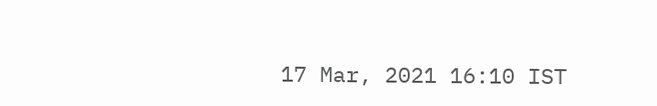17 Mar, 2021 16:10 IST